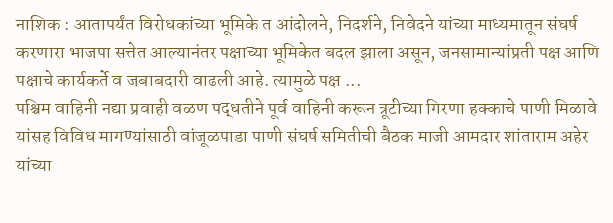नाशिक : आतापर्यंत विरोधकांच्या भूमिके त आंदोलने, निदर्शने, निवेदने यांच्या माध्यमातून संघर्ष करणारा भाजपा सत्तेत आल्यानंतर पक्षाच्या भूमिकेत बदल झाला असून, जनसामान्यांप्रती पक्ष आणि पक्षाचे कार्यकर्ते व जबाबदारी वाढली आहे. त्यामुळे पक्ष ...
पश्चिम वाहिनी नद्या प्रवाही वळण पद्धतीने पूर्व वाहिनी करून त्रूटीच्या गिरणा हक्काचे पाणी मिळावे यांसह विविध मागण्यांसाठी वांजूळपाडा पाणी संघर्ष समितीची बैठक माजी आमदार शांताराम अहेर यांच्या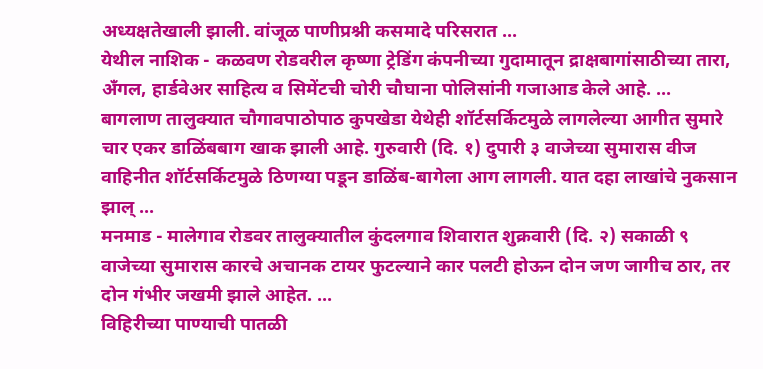अध्यक्षतेखाली झाली. वांजूळ पाणीप्रश्नी कसमादे परिसरात ...
येथील नाशिक - कळवण रोडवरील कृष्णा ट्रेडिंग कंपनीच्या गुदामातून द्राक्षबागांसाठीच्या तारा, अँगल, हार्डवेअर साहित्य व सिमेंटची चोरी चौघाना पोलिसांनी गजाआड केले आहे. ...
बागलाण तालुक्यात चौगावपाठोपाठ कुपखेडा येथेही शॉर्टसर्किटमुळे लागलेल्या आगीत सुमारे चार एकर डाळिंबबाग खाक झाली आहे. गुरुवारी (दि. १) दुपारी ३ वाजेच्या सुमारास वीज वाहिनीत शॉर्टसर्किटमुळे ठिणग्या पडून डाळिंब-बागेला आग लागली. यात दहा लाखांचे नुकसान झाल् ...
मनमाड - मालेगाव रोडवर तालुक्यातील कुंदलगाव शिवारात शुक्रवारी (दि. २) सकाळी ९ वाजेच्या सुमारास कारचे अचानक टायर फुटल्याने कार पलटी होऊन दोन जण जागीच ठार, तर दोन गंभीर जखमी झाले आहेत. ...
विहिरीच्या पाण्याची पातळी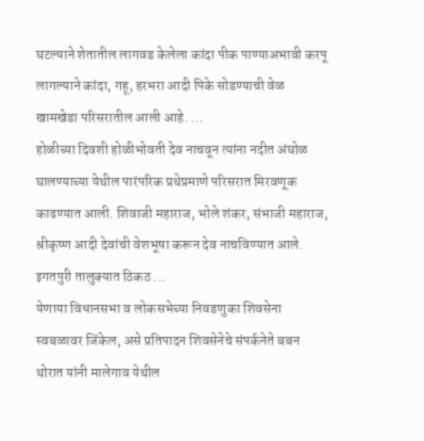घटल्याने शेतातील लागवड केलेला कांदा पीक पाण्याअभावी करपू लागल्याने कांदा, गहू, हरभरा आदी पिके सोडण्याची वेळ खामखेडा परिसरातील आली आहे. ...
होळीच्या दिवशी होळीभोवती देव नाचवून त्यांना नदीत अंघोळ घालण्याच्या येथील पारंपरिक प्रथेप्रमाणे परिसरात मिरवणूक काढण्यात आली. शिवाजी महाराज, भोले शंकर, संभाजी महाराज, श्रीकृष्ण आदी देवांची वेशभूषा करून देव नाचविण्यात आले. इगतपुरी तालुक्यात ठिकठ ...
येणाया विधानसभा व लोकसभेच्या निवडणुका शिवसेना स्वबळावर जिंकेल, असे प्रतिपादन शिवसेनेचे संपर्कनेते बबन थोरात यांनी मालेगाव येथील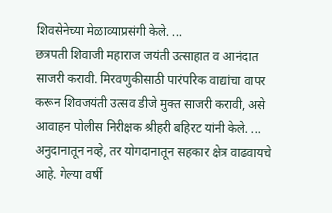शिवसेनेच्या मेळाव्याप्रसंगी केले. ...
छत्रपती शिवाजी महाराज जयंती उत्साहात व आनंदात साजरी करावी. मिरवणुकीसाठी पारंपरिक वाद्यांचा वापर करून शिवजयंती उत्सव डीजे मुक्त साजरी करावी, असे आवाहन पोलीस निरीक्षक श्रीहरी बहिरट यांनी केले. ...
अनुदानातून नव्हे, तर योगदानातून सहकार क्षेत्र वाढवायचे आहे. गेल्या वर्षी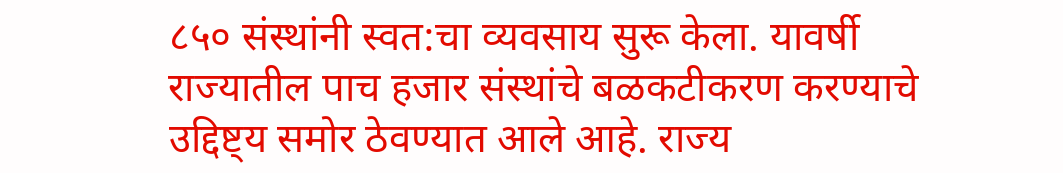८५० संस्थांनी स्वत:चा व्यवसाय सुरू केला. यावर्षी राज्यातील पाच हजार संस्थांचे बळकटीकरण करण्याचे उद्दिष्ट्य समोर ठेवण्यात आले आहे. राज्य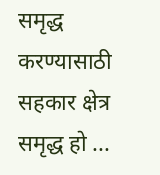समृद्ध करण्यासाठी सहकार क्षेत्र समृद्ध हो ...